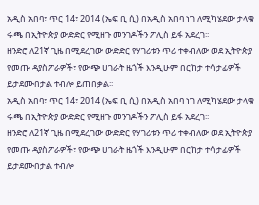አዲስ አበባ፣ ጥር 14፣ 2014 (ኤፍ ቢ ሲ) በአዲስ አበባ ነገ ለሚካሄደው ታላቁ ሩጫ በኢትዮጵያ ውድድር የሚዘጉ መንገዶችን ፖሊስ ይፋ አደረገ፡፡
ዘንድሮ ለ21ኛ ጊዜ በሚደረገው ውድድር የሃገሪቱን ጥሪ ተቀብለው ወደ ኢትዮጵያ የመጡ ዳያስፖራዎች፣ የውጭ ሀገራት ዜጎች እንዲሁም በርከታ ተሳታፊዎች ይታደሙበታል ተብሎ ይጠበቃል፡፡
አዲስ አበባ፣ ጥር 14፣ 2014 (ኤፍ ቢ ሲ) በአዲስ አበባ ነገ ለሚካሄደው ታላቁ ሩጫ በኢትዮጵያ ውድድር የሚዘጉ መንገዶችን ፖሊስ ይፋ አደረገ፡፡
ዘንድሮ ለ21ኛ ጊዜ በሚደረገው ውድድር የሃገሪቱን ጥሪ ተቀብለው ወደ ኢትዮጵያ የመጡ ዳያስፖራዎች፣ የውጭ ሀገራት ዜጎች እንዲሁም በርከታ ተሳታፊዎች ይታደሙበታል ተብሎ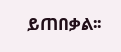ይጠበቃል፡፡